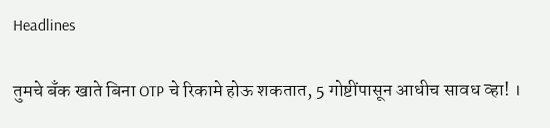Headlines

तुमचे बँक खाते बिना OTP चे रिकामे होऊ शकतात, 5 गोष्टींपासून आधीच सावध व्हा! ।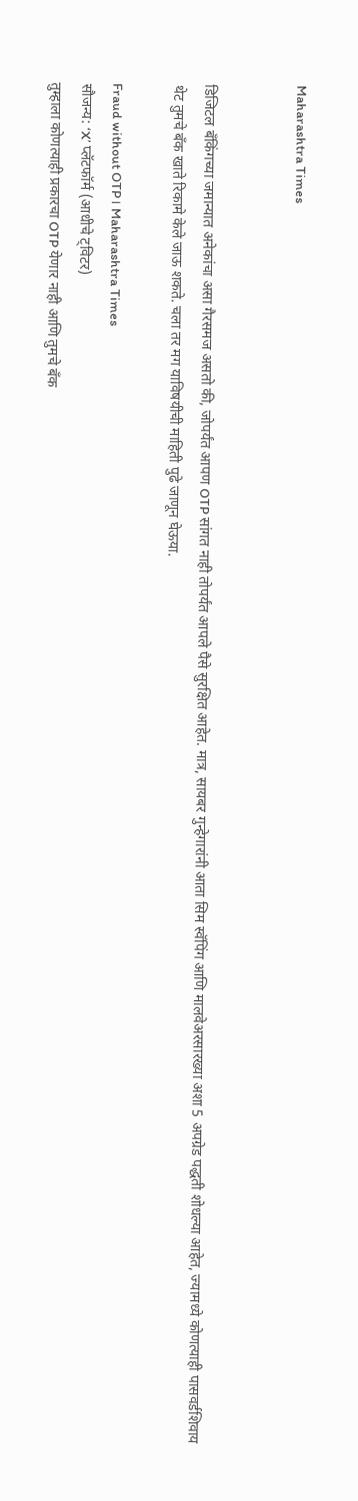Maharashtra Times


डिजिटल बँकिंगच्या जमान्यात अनेकांचा असा गैरसमज असतो की, जोपर्यंत आपण OTP सांगत नाही तोपर्यंत आपले पैसे सुरक्षित आहेत. मात्र, सायबर गुन्हेगारांनी आता सिम स्वॅपिंग आणि मालवेअरसारख्या अशा 5 अपग्रेड पद्धती शोधल्या आहेत, ज्यामध्ये कोणत्याही पासवर्डशिवाय थेट तुमचे बँक खाते रिकामे केले जाऊ शकते. चला तर मग याविषयीची माहिती पुढे जाणून घेऊया.

Fraud without OTP। Maharashtra Times
सौजन्य: ‘X’ प्लॅटफॉर्म (आधीचे ट्विटर)
तुम्हाला कोणत्याही प्रकारचा OTP येणार नाही आणि तुमचे बँक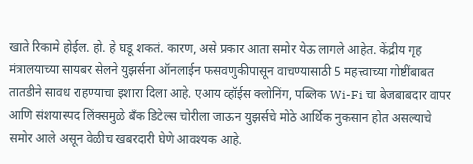खाते रिकामे होईल. हो. हे घडू शकतं. कारण, असे प्रकार आता समोर येऊ लागले आहेत. केंद्रीय गृह मंत्रालयाच्या सायबर सेलने युझर्सना ऑनलाईन फसवणुकीपासून वाचण्यासाठी 5 महत्त्वाच्या गोष्टींबाबत तातडीने सावध राहण्याचा इशारा दिला आहे. एआय व्हॉईस क्लोनिंग, पब्लिक Wi-Fi चा बेजबाबदार वापर आणि संशयास्पद लिंक्समुळे बँक डिटेल्स चोरीला जाऊन युझर्सचे मोठे आर्थिक नुकसान होत असल्याचे समोर आले असून वेळीच खबरदारी घेणे आवश्यक आहे.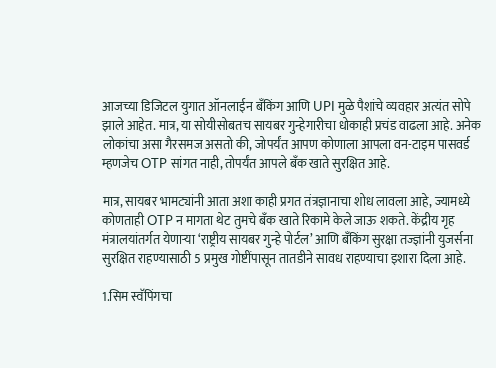आजच्या डिजिटल युगात ऑनलाईन बँकिंग आणि UPI मुळे पैशांचे व्यवहार अत्यंत सोपे झाले आहेत. मात्र, या सोयीसोबतच सायबर गुन्हेगारीचा धोकाही प्रचंड वाढला आहे. अनेक लोकांचा असा गैरसमज असतो की, जोपर्यंत आपण कोणाला आपला वन-टाइम पासवर्ड म्हणजेच OTP सांगत नाही, तोपर्यंत आपले बँक खाते सुरक्षित आहे.

मात्र, सायबर भामट्यांनी आता अशा काही प्रगत तंत्रज्ञानाचा शोध लावला आहे, ज्यामध्ये कोणताही OTP न मागता थेट तुमचे बँक खाते रिकामे केले जाऊ शकते. केंद्रीय गृह मंत्रालयांतर्गत येणाऱ्या ‘राष्ट्रीय सायबर गुन्हे पोर्टल’ आणि बँकिंग सुरक्षा तज्ज्ञांनी युजर्सना सुरक्षित राहण्यासाठी 5 प्रमुख गोष्टींपासून तातडीने सावध राहण्याचा इशारा दिला आहे.

1.सिम स्वॅपिंगचा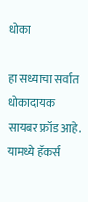धोका

हा सध्याचा सर्वात धोकादायक सायबर फ्रॉड आहे. यामध्ये हॅकर्स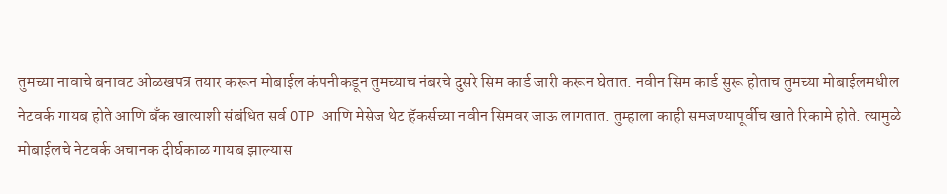तुमच्या नावाचे बनावट ओळखपत्र तयार करून मोबाईल कंपनीकडून तुमच्याच नंबरचे दुसरे सिम कार्ड जारी करून घेतात. नवीन सिम कार्ड सुरू होताच तुमच्या मोबाईलमधील नेटवर्क गायब होते आणि बँक खात्याशी संबंधित सर्व OTP आणि मेसेज थेट हॅकर्सच्या नवीन सिमवर जाऊ लागतात. तुम्हाला काही समजण्यापूर्वीच खाते रिकामे होते. त्यामुळे मोबाईलचे नेटवर्क अचानक दीर्घकाळ गायब झाल्यास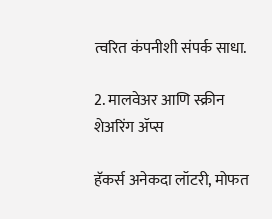त्वरित कंपनीशी संपर्क साधा.

2. मालवेअर आणि स्क्रीन शेअरिंग ॲप्स

हॅकर्स अनेकदा लॉटरी, मोफत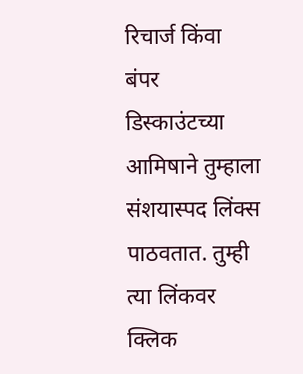रिचार्ज किंवा बंपर डिस्काउंटच्या आमिषाने तुम्हाला संशयास्पद लिंक्स पाठवतात. तुम्ही त्या लिंकवर क्लिक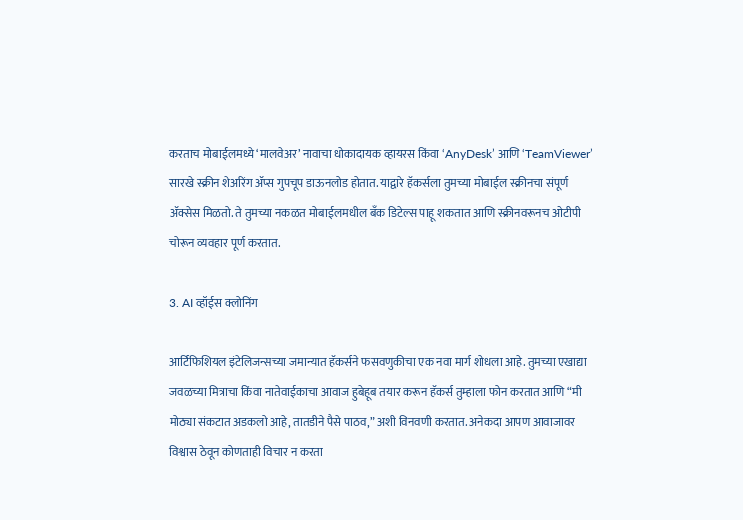करताच मोबाईलमध्ये ‘मालवेअर’ नावाचा धोकादायक व्हायरस किंवा ‘AnyDesk’ आणि ‘TeamViewer’ सारखे स्क्रीन शेअरिंग ॲप्स गुपचूप डाऊनलोड होतात. याद्वारे हॅकर्सला तुमच्या मोबाईल स्क्रीनचा संपूर्ण ॲक्सेस मिळतो. ते तुमच्या नकळत मोबाईलमधील बँक डिटेल्स पाहू शकतात आणि स्क्रीनवरूनच ओटीपी चोरून व्यवहार पूर्ण करतात.

3. AI व्हॉईस क्लोनिंग

आर्टिफिशियल इंटेलिजन्सच्या जमान्यात हॅकर्सने फसवणुकीचा एक नवा मार्ग शोधला आहे. तुमच्या एखाद्या जवळच्या मित्राचा किंवा नातेवाईकाचा आवाज हुबेहूब तयार करून हॅकर्स तुम्हाला फोन करतात आणि “मी मोठ्या संकटात अडकलो आहे, तातडीने पैसे पाठव,” अशी विनवणी करतात. अनेकदा आपण आवाजावर विश्वास ठेवून कोणताही विचार न करता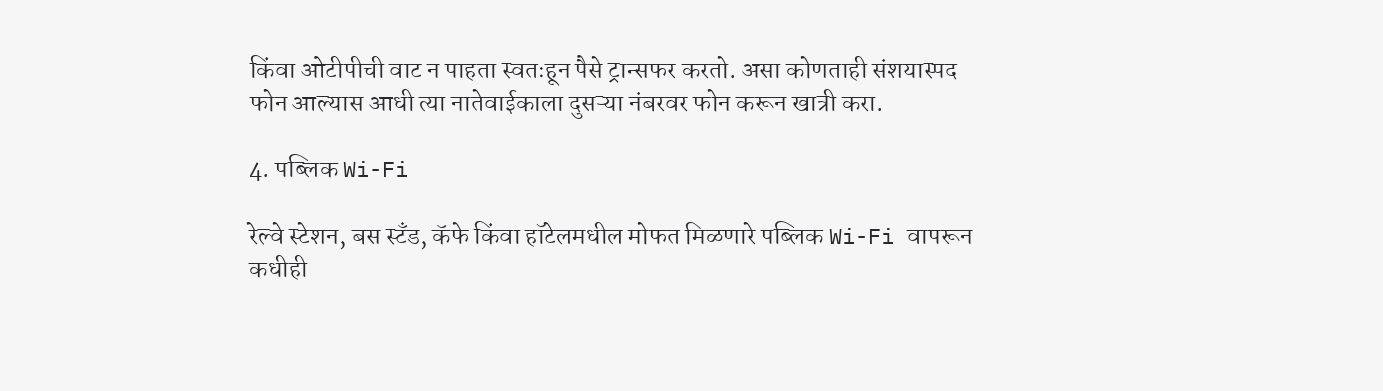किंवा ओटीपीची वाट न पाहता स्वतःहून पैसे ट्रान्सफर करतो. असा कोणताही संशयास्पद फोन आल्यास आधी त्या नातेवाईकाला दुसऱ्या नंबरवर फोन करून खात्री करा.

4. पब्लिक Wi-Fi

रेल्वे स्टेशन, बस स्टँड, कॅफे किंवा हॉटेलमधील मोफत मिळणारे पब्लिक Wi-Fi वापरून कधीही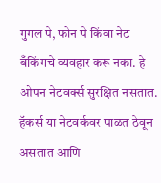गुगल पे, फोन पे किंवा नेट बँकिंगचे व्यवहार करू नका. हे ओपन नेटवर्क्स सुरक्षित नसतात. हॅकर्स या नेटवर्कवर पाळत ठेवून असतात आणि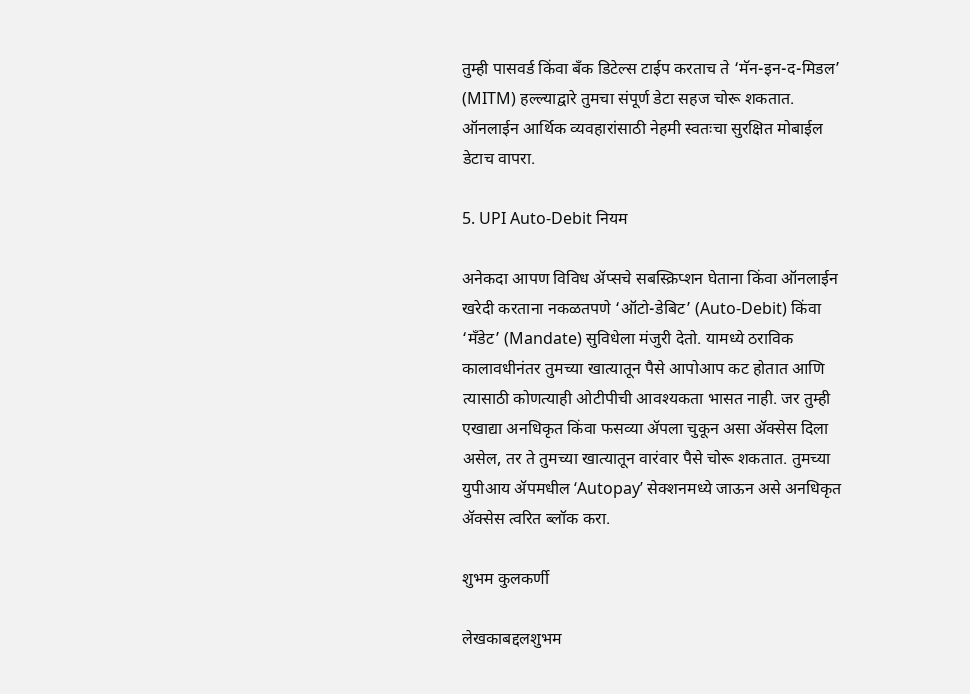तुम्ही पासवर्ड किंवा बँक डिटेल्स टाईप करताच ते ‘मॅन-इन-द-मिडल’ (MITM) हल्ल्याद्वारे तुमचा संपूर्ण डेटा सहज चोरू शकतात. ऑनलाईन आर्थिक व्यवहारांसाठी नेहमी स्वतःचा सुरक्षित मोबाईल डेटाच वापरा.

5. UPI Auto-Debit नियम

अनेकदा आपण विविध ॲप्सचे सबस्क्रिप्शन घेताना किंवा ऑनलाईन खरेदी करताना नकळतपणे ‘ऑटो-डेबिट’ (Auto-Debit) किंवा ‘मँडेट’ (Mandate) सुविधेला मंजुरी देतो. यामध्ये ठराविक कालावधीनंतर तुमच्या खात्यातून पैसे आपोआप कट होतात आणि त्यासाठी कोणत्याही ओटीपीची आवश्यकता भासत नाही. जर तुम्ही एखाद्या अनधिकृत किंवा फसव्या ॲपला चुकून असा ॲक्सेस दिला असेल, तर ते तुमच्या खात्यातून वारंवार पैसे चोरू शकतात. तुमच्या युपीआय ॲपमधील ‘Autopay’ सेक्शनमध्ये जाऊन असे अनधिकृत ॲक्सेस त्वरित ब्लॉक करा.

शुभम कुलकर्णी

लेखकाबद्दलशुभम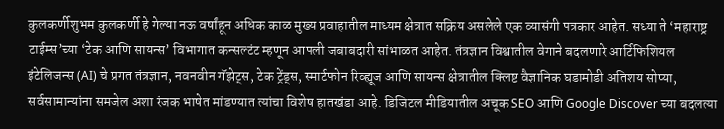कुलकर्णीशुभम कुलकर्णी हे गेल्या नऊ वर्षांहून अधिक काळ मुख्य प्रवाहातील माध्यम क्षेत्रात सक्रिय असलेले एक व्यासंगी पत्रकार आहेत. सध्या ते ‘महाराष्ट्र टाईम्स’च्या ‘टेक आणि सायन्स’ विभागात कन्सल्टंट म्हणून आपली जबाबदारी सांभाळत आहेत. तंत्रज्ञान विश्वातील वेगाने बदलणारे आर्टिफिशियल इंटेलिजन्स (AI) चे प्रगत तंत्रज्ञान, नवनवीन गॅझेट्स, टेक ट्रेंड्स, स्मार्टफोन रिव्ह्यूज आणि सायन्स क्षेत्रातील क्लिष्ट वैज्ञानिक घडामोडी अतिशय सोप्या, सर्वसामान्यांना समजेल अशा रंजक भाषेत मांडण्यात त्यांचा विशेष हातखंडा आहे. डिजिटल मीडियातील अचूक SEO आणि Google Discover च्या बदलत्या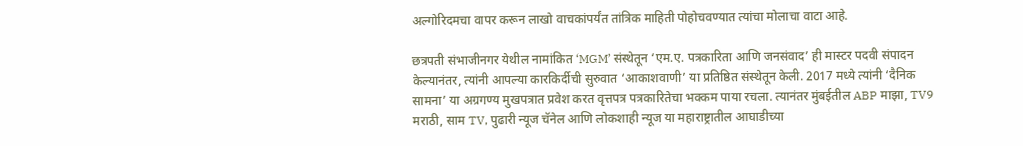अल्गोरिदमचा वापर करून लाखो वाचकांपर्यंत तांत्रिक माहिती पोहोचवण्यात त्यांचा मोलाचा वाटा आहे.

छत्रपती संभाजीनगर येथील नामांकित ‘MGM’ संस्थेतून ‘एम.ए. पत्रकारिता आणि जनसंवाद’ ही मास्टर पदवी संपादन केल्यानंतर, त्यांनी आपल्या कारकिर्दीची सुरुवात ‘आकाशवाणी’ या प्रतिष्ठित संस्थेतून केली. 2017 मध्ये त्यांनी ‘दैनिक सामना’ या अग्रगण्य मुखपत्रात प्रवेश करत वृत्तपत्र पत्रकारितेचा भक्कम पाया रचला. त्यानंतर मुंबईतील ABP माझा, TV9 मराठी, साम TV, पुढारी न्यूज चॅनेल आणि लोकशाही न्यूज या महाराष्ट्रातील आघाडीच्या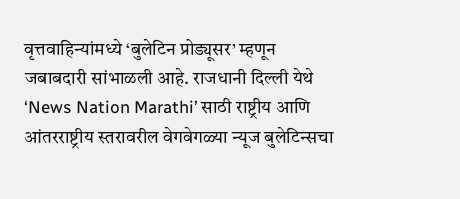वृत्तवाहिन्यांमध्ये ‘बुलेटिन प्रोड्यूसर’ म्हणून जबाबदारी सांभाळली आहे. राजधानी दिल्ली येथे ‘News Nation Marathi’ साठी राष्ट्रीय आणि आंतरराष्ट्रीय स्तरावरील वेगवेगळ्या न्यूज बुलेटिन्सचा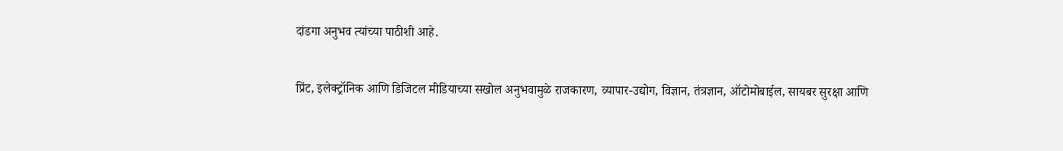दांडगा अनुभव त्यांच्या पाठीशी आहे.

प्रिंट, इलेक्ट्रॉनिक आणि डिजिटल मीडियाच्या सखोल अनुभवामुळे राजकारण, व्यापार-उद्योग, विज्ञान, तंत्रज्ञान, ऑटोमोबाईल, सायबर सुरक्षा आणि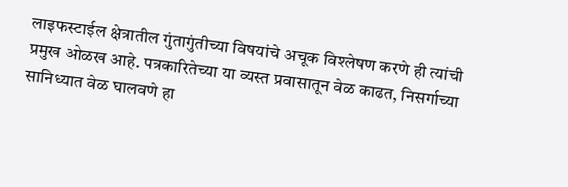लाइफस्टाईल क्षेत्रातील गुंतागुंतीच्या विषयांचे अचूक विश्लेषण करणे ही त्यांची प्रमुख ओळख आहे. पत्रकारितेच्या या व्यस्त प्रवासातून वेळ काढत, निसर्गाच्या सानिध्यात वेळ घालवणे हा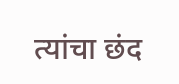त्यांचा छंद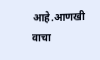आहे.आणखी वाचा